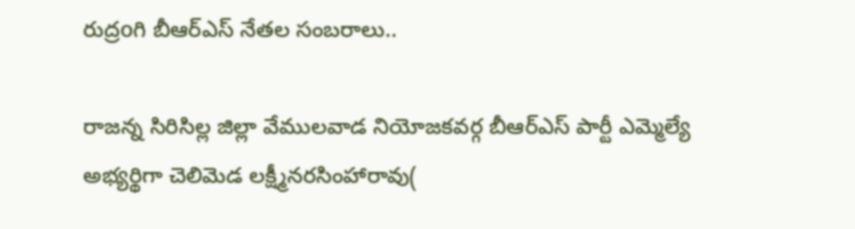రుద్రoగి బీఆర్ఎస్ నేతల సంబరాలు..

రాజన్న సిరిసిల్ల జిల్లా వేములవాడ నియోజకవర్గ బీఆర్ఎస్ పార్టీ ఎమ్మెల్యే అభ్యర్థిగా చెలిమెడ లక్ష్మీనరసింహారావు(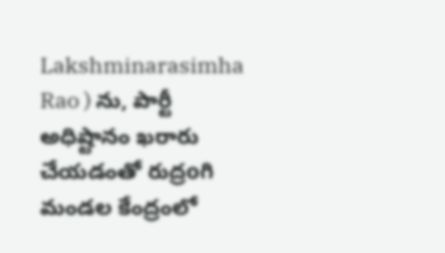Lakshminarasimha Rao ) ను, పార్టీ అధిష్టానం ఖరారు చేయడంతో రుద్రoగి మండల కేంద్రంలో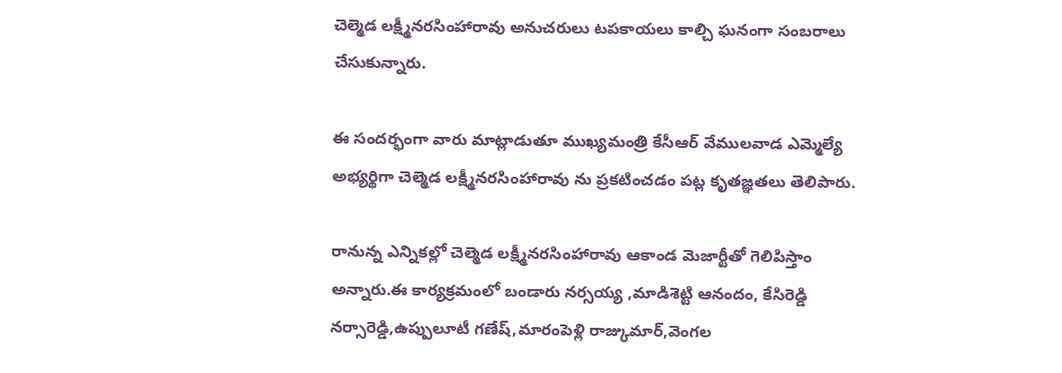చెల్మెడ లక్ష్మీనరసింహారావు అనుచరులు టపకాయలు కాల్చి ఘనంగా సంబరాలు చేసుకున్నారు.

ఈ సందర్భంగా వారు మాట్లాడుతూ ముఖ్యమంత్రి కేసీఆర్ వేములవాడ ఎమ్మెల్యే అభ్యర్థిగా చెల్మెడ లక్ష్మీనరసింహారావు ను ప్రకటించడం పట్ల కృతజ్ఞతలు తెలిపారు.

రానున్న ఎన్నికల్లో చెల్మెడ లక్ష్మీనరసింహారావు ఆకాండ మెజార్టీతో గెలిపిస్తాం అన్నారు.ఈ కార్యక్రమంలో బండారు నర్సయ్య ,మాడిశెట్టి ఆనందం, కేసిరెడ్డి నర్సారెడ్డి,ఉప్పులూటీ గణేష్,మారంపెళ్లి రాజ్కుమార్,వెంగల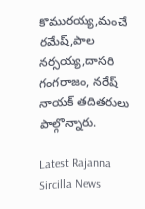కొమురయ్య,మంచే రమేష్,పాల నర్సయ్య,దాసరి గంగరాజం, నరేష్ నాయక్ తదితరులు పాల్గొన్నారు.

Latest Rajanna Sircilla News